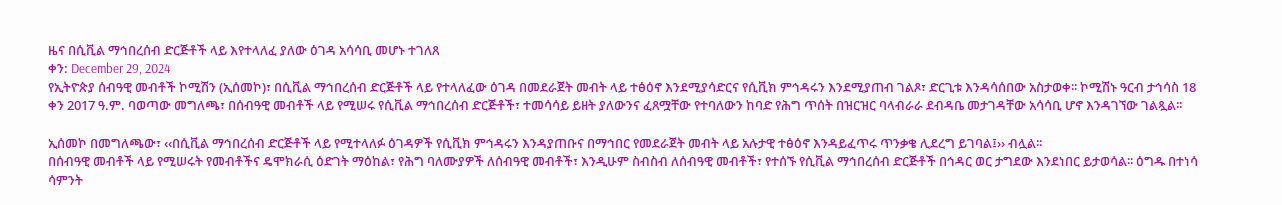ዜና በሲቪል ማኅበረሰብ ድርጅቶች ላይ እየተላለፈ ያለው ዕገዳ አሳሳቢ መሆኑ ተገለጸ
ቀን: December 29, 2024
የኢትዮጵያ ሰብዓዊ መብቶች ኮሚሽን (ኢሰመኮ)፣ በሲቪል ማኅበረሰብ ድርጅቶች ላይ የተላለፈው ዕገዳ በመደራጀት መብት ላይ ተፅዕኖ እንደሚያሳድርና የሲቪክ ምኅዳሩን እንደሚያጠብ ገልጾ፣ ድርጊቱ እንዳሳሰበው አስታወቀ፡፡ ኮሚሽኑ ዓርብ ታኅሳስ 18 ቀን 2017 ዓ.ም. ባወጣው መግለጫ፣ በሰብዓዊ መብቶች ላይ የሚሠሩ የሲቪል ማኅበረሰብ ድርጅቶች፣ ተመሳሳይ ይዘት ያለውንና ፈጸሟቸው የተባለውን ከባድ የሕግ ጥሰት በዝርዝር ባላብራራ ደብዳቤ መታገዳቸው አሳሳቢ ሆኖ እንዳገኘው ገልጿል፡፡

ኢሰመኮ በመግለጫው፣ ‹‹በሲቪል ማኅበረሰብ ድርጅቶች ላይ የሚተላለፉ ዕገዳዎች የሲቪክ ምኅዳሩን እንዳያጠቡና በማኅበር የመደራጀት መብት ላይ አሉታዊ ተፅዕኖ እንዳይፈጥሩ ጥንቃቄ ሊደረግ ይገባል፤›› ብሏል፡፡
በሰብዓዊ መብቶች ላይ የሚሠሩት የመብቶችና ዴሞክራሲ ዕድገት ማዕከል፣ የሕግ ባለሙያዎች ለሰብዓዊ መብቶች፣ እንዲሁም ስብስብ ለሰብዓዊ መብቶች፣ የተሰኙ የሲቪል ማኅበረሰብ ድርጅቶች በኅዳር ወር ታግደው እንደነበር ይታወሳል፡፡ ዕግዱ በተነሳ ሳምንት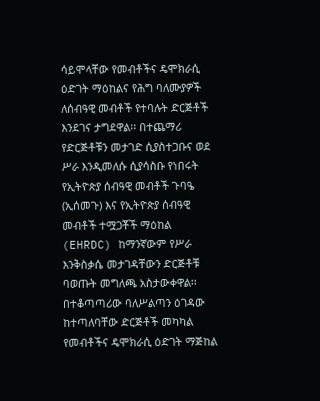ሳይሞላቸው የመብቶችና ዴሞክራሲ ዕድገት ማዕከልና የሕግ ባለሙያዎች ለሰብዓዊ መብቶች የተባሉት ድርጅቶች እንደገና ታግደዋል፡፡ በተጨማሪ የድርጅቶቹን መታገድ ሲያስተጋቡና ወደ ሥራ እንዲመለሱ ሲያሳስቡ የነበሩት የኢትዮጵያ ሰብዓዊ መብቶች ጉባዔ (ኢሰመጉ) እና የኢትዮጵያ ሰብዓዊ መብቶች ተሟጋቾች ማዕከል (EHRDC) ከማንኛውም የሥራ እንቅስቃሴ መታገዳቸውን ድርጅቶቹ ባወጡት መግለጫ አስታውቀዋል፡፡
በተቆጣጣሪው ባለሥልጣን ዕገዳው ከተጣለባቸው ድርጅቶች መካካል የመብቶችና ዴሞክራሲ ዕድገት ማጅከል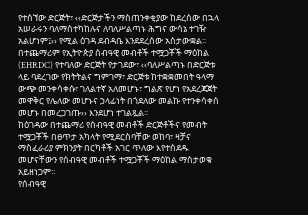የተሰኘው ድርጅት፣ ‹‹ድርጅታችን ማስጠንቀቂያው ከደረሰው በኋላ አሠራሩን ባለማስተካከሉና ለባለሥልጣኑ ሕግና ውሳኔ ተገዥ አልሆነም፤›› የሚል ዕገዳ ደብዳቤ እንደደረሰው አስታውቋል፡፡
በተጨማሪም የኢትዮጵያ ሰብዓዊ መብቶች ተሟጋቾች ማዕከል (EHRDC) የተባለው ድርጅት የታገደው፣ ‹‹ባለሥልጣኑ በድርጅቱ ላይ ባደረገው የክትትልና ግምገማ፣ ድርጅቱ ከተቋቋመበት ዓላማ ውጭ መንቀሳቀሱ፣ ገለልተኛ አለመሆኑ፣ ግልጽ የሆነ የአደረጃጀት መዋቅር የሌለው መሆኑና ኃላፊነት በጎደለው መልኩ የተንቀሳቀሰ መሆኑ በመረጋገጡ›› እንደሆነ ተገልጿል፡፡
ከዕገዳው በተጨማሪ የሰብዓዊ መብቶች ድርጅቶችና የመብት ተሟጋቾች በፀጥታ አካላት የሚደርስባቸው ወከባ፣ ዛቻና ማስፈራሪያ ምክንያት በርካቶች አገር ጥለው እየተሰደዱ መሆናቸውን የሰብዓዊ መብቶች ተሟጋቾች ማዕከል ማስታወቁ አይዘነጋም፡፡
የሰብዓዊ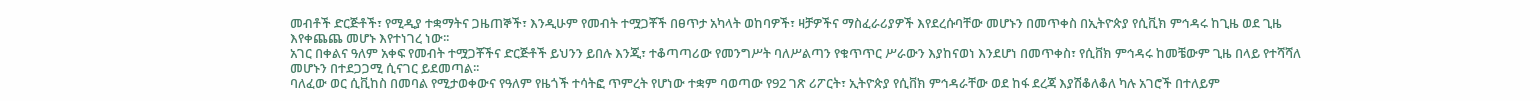መብቶች ድርጅቶች፣ የሚዲያ ተቋማትና ጋዜጠኞች፣ እንዲሁም የመብት ተሟጋቾች በፀጥታ አካላት ወከባዎች፣ ዛቻዎችና ማስፈራሪያዎች እየደረሱባቸው መሆኑን በመጥቀስ በኢትዮጵያ የሲቪክ ምኅዳሩ ከጊዜ ወደ ጊዜ እየቀጨጨ መሆኑ እየተነገረ ነው፡፡
አገር በቀልና ዓለም አቀፍ የመብት ተሟጋቾችና ድርጅቶች ይህንን ይበሉ እንጂ፣ ተቆጣጣሪው የመንግሥት ባለሥልጣን የቁጥጥር ሥራውን እያከናወነ እንደሆነ በመጥቀስ፣ የሲቨክ ምኅዳሩ ከመቼውም ጊዜ በላይ የተሻሻለ መሆኑን በተደጋጋሚ ሲናገር ይደመጣል፡፡
ባለፈው ወር ሲቪከስ በመባል የሚታወቀውና የዓለም የዜጎች ተሳትፎ ጥምረት የሆነው ተቋም ባወጣው የ92 ገጽ ሪፖርት፣ ኢትዮጵያ የሲቨክ ምኅዳራቸው ወደ ከፋ ደረጃ እያሽቆለቆለ ካሉ አገሮች በተለይም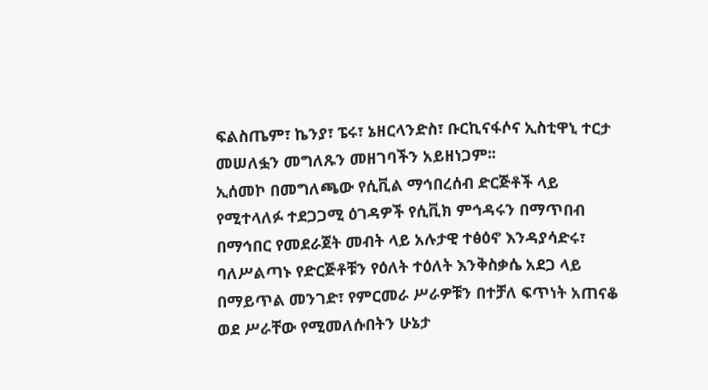ፍልስጤም፣ ኬንያ፣ ፔሩ፣ ኔዘርላንድስ፣ ቡርኪናፋሶና ኢስቲዋኒ ተርታ መሠለፏን መግለጹን መዘገባችን አይዘነጋም፡፡
ኢሰመኮ በመግለጫው የሲቪል ማኅበረሰብ ድርጅቶች ላይ የሚተላለፉ ተደጋጋሚ ዕገዳዎች የሲቪክ ምኅዳሩን በማጥበብ በማኅበር የመደራጀት መብት ላይ አሉታዊ ተፅዕኖ እንዳያሳድሩ፣ ባለሥልጣኑ የድርጅቶቹን የዕለት ተዕለት እንቅስቃሴ አደጋ ላይ በማይጥል መንገድ፣ የምርመራ ሥራዎቹን በተቻለ ፍጥነት አጠናቆ ወደ ሥራቸው የሚመለሱበትን ሁኔታ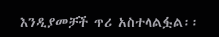እንዲያመቻች ጥሪ አስተላልፏል፡፡